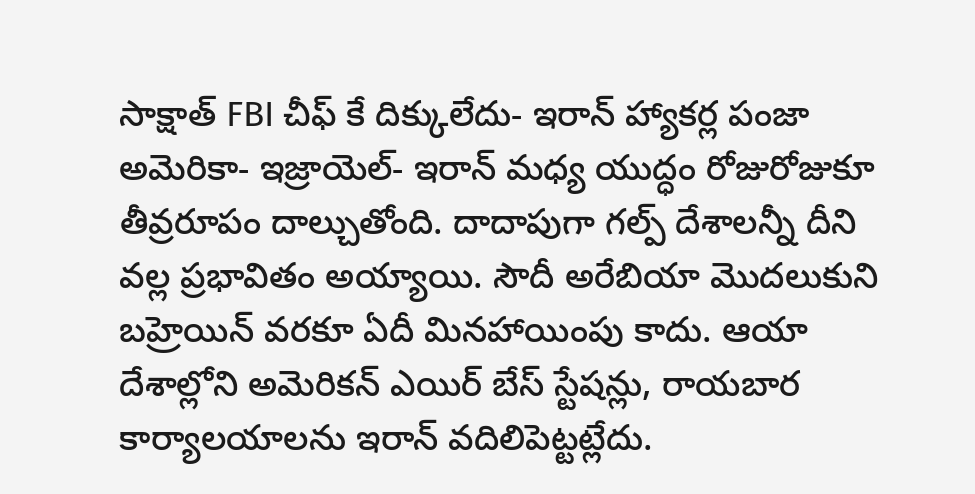సాక్షాత్ FBI చీఫ్ కే దిక్కులేదు- ఇరాన్ హ్యాకర్ల పంజా
అమెరికా- ఇజ్రాయెల్- ఇరాన్ మధ్య యుద్ధం రోజురోజుకూ తీవ్రరూపం దాల్చుతోంది. దాదాపుగా గల్ప్ దేశాలన్నీ దీని వల్ల ప్రభావితం అయ్యాయి. సౌదీ అరేబియా మొదలుకుని బహ్రెయిన్ వరకూ ఏదీ మినహాయింపు కాదు. ఆయా దేశాల్లోని అమెరికన్ ఎయిర్ బేస్ స్టేషన్లు, రాయబార కార్యాలయాలను ఇరాన్ వదిలిపెట్టట్లేదు.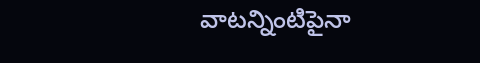వాటన్నింటిపైనా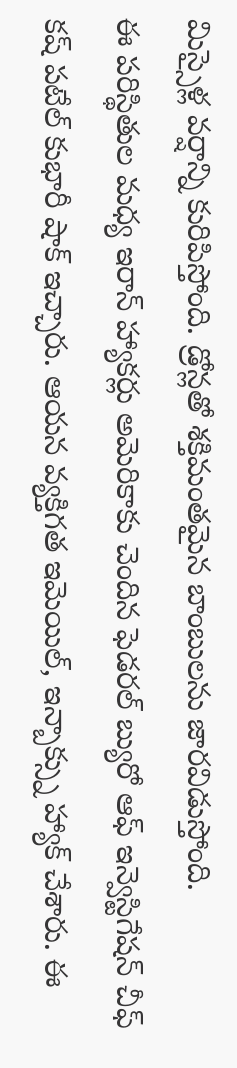మిస్సైళ్ల వర్షాన్ని కురిపిస్తోంది. డ్రోన్లతో శక్తిమంతమైన బాంబులను జారవిడుస్తోంది.
ఈ పరిస్థితుల మధ్య ఇరాన్ హ్యాకర్లు అమెరికాకు చెందిన ఫెడరల్ బ్యురో ఆఫ్ ఇన్వెస్టిగేషన్ చీఫ్ కష్ పటేల్ కుభారీ షాక్ ఇచ్చారు. ఆయన వ్యక్తిగత ఇమెయిల్, ఇన్బాక్స్ను హ్యాక్ చేశారు. ఈ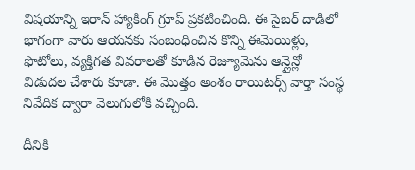విషయాన్ని ఇరాన్ హ్యాకింగ్ గ్రూప్ ప్రకటించింది. ఈ సైబర్ దాడిలో భాగంగా వారు ఆయనకు సంబంధించిన కొన్ని ఈమెయిళ్లు, ఫొటోలు, వ్యక్తిగత వివరాలతో కూడిన రెజ్యూమెను ఆన్లైన్లో విడుదల చేశారు కూడా. ఈ మొత్తం అంశం రాయిటర్స్ వార్తా సంస్థ నివేదిక ద్వారా వెలుగులోకి వచ్చింది.

దీనికి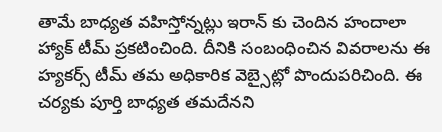తామే బాధ్యత వహిస్తోన్నట్లు ఇరాన్ కు చెందిన హందాలా హ్యాక్ టీమ్ ప్రకటించింది. దీనికి సంబంధించిన వివరాలను ఈ హ్యకర్స్ టీమ్ తమ అధికారిక వెబ్సైట్లో పొందుపరిచింది. ఈ చర్యకు పూర్తి బాధ్యత తమదేనని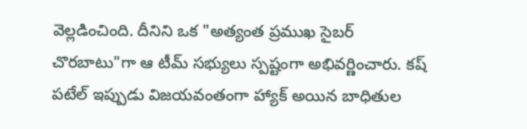వెల్లడించింది. దీనిని ఒక "అత్యంత ప్రముఖ సైబర్ చొరబాటు"గా ఆ టీమ్ సభ్యులు స్పష్టంగా అభివర్ణించారు. కష్ పటేల్ ఇప్పుడు విజయవంతంగా హ్యాక్ అయిన బాధితుల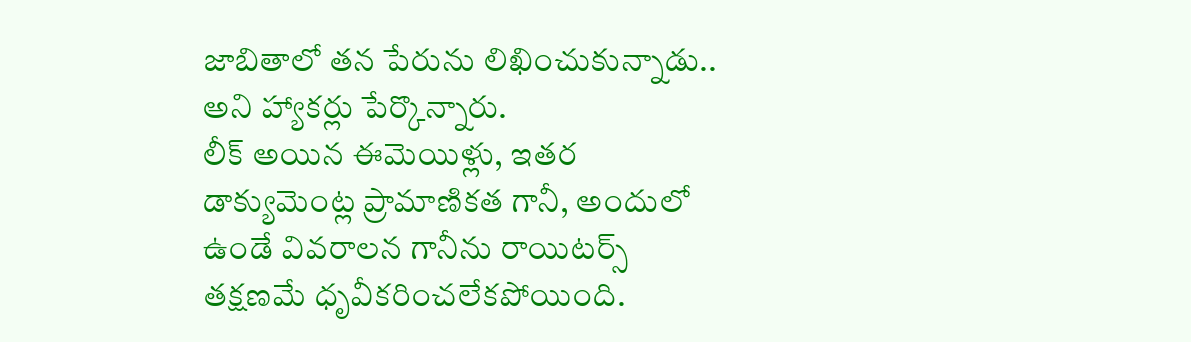జాబితాలో తన పేరును లిఖించుకున్నాడు.. అని హ్యాకర్లు పేర్కొన్నారు.
లీక్ అయిన ఈమెయిళ్లు, ఇతర డాక్యుమెంట్ల ప్రామాణికత గానీ, అందులో ఉండే వివరాలన గానీను రాయిటర్స్ తక్షణమే ధృవీకరించలేకపోయింది.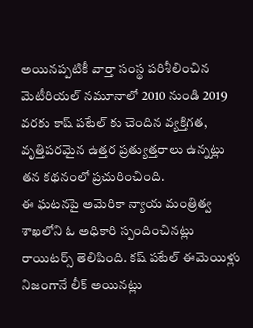అయినప్పటికీ వార్తా సంస్థ పరిశీలించిన మెటీరియల్ నమూనాలో 2010 నుండి 2019 వరకు కాష్ పటేల్ కు చెందిన వ్యక్తిగత, వృత్తిపరమైన ఉత్తర ప్రత్యుత్తరాలు ఉన్నట్లు తన కథనంలో ప్రచురించింది.
ఈ ఘటనపై అమెరికా న్యాయ మంత్రిత్వ శాఖలోని ఓ అధికారి స్పందించినట్లు రాయిటర్స్ తెలిపింది. కష్ పటేల్ ఈమెయిళ్లు నిజంగానే లీక్ అయినట్లు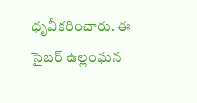ధృవీకరించారు. ఈ సైబర్ ఉల్లంఘన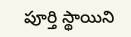పూర్తి స్థాయిని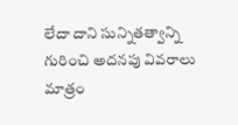లేదా దాని సున్నితత్వాన్ని గురించి అదనపు వివరాలు మాత్రం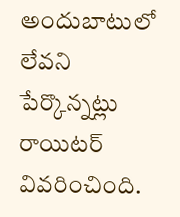అందుబాటులో లేవని పేర్కొన్నట్లు రాయిటర్ వివరించింది.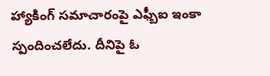హ్యాకింగ్ సమాచారంపై ఎఫ్బీఐ ఇంకా స్పందించలేదు. దీనిపై ఓ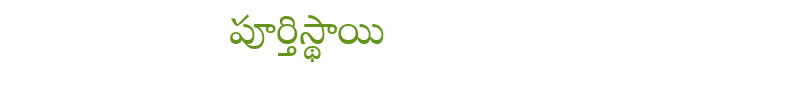పూర్తిస్థాయి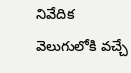నివేదిక వెలుగులోకి వచ్చే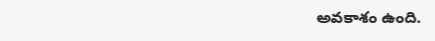అవకాశం ఉంది.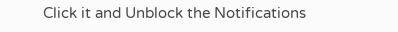Click it and Unblock the Notifications